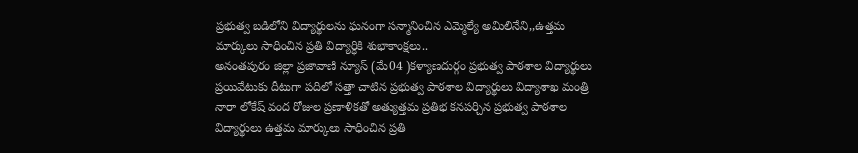ప్రభుత్వ బడిలోని విద్యార్థులను ఘనంగా సన్మానించిన ఎమ్మెల్యే అమిలినేని,,ఉత్తమ మార్కులు సాధించిన ప్రతి విద్యార్ధికి శుభాకాంక్షలు..
అనంతపురం జిల్లా ప్రజావాణి న్యూస్ (మే04 )కళ్యాణదుర్గం ప్రభుత్వ పాఠశాల విద్యార్థులు ప్రయివేటుకు దీటుగా పదిలో సత్తా చాటిన ప్రభుత్వ పాఠశాల విద్యార్థులు విద్యాశాఖ మంత్రి నారా లోకేష్ వంద రోజుల ప్రణాళికతో అత్యుత్తమ ప్రతిభ కనపర్చిన ప్రభుత్వ పాఠశాల విద్యార్థులు ఉత్తమ మార్కులు సాధించిన ప్రతి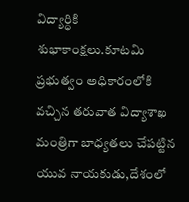విద్యార్ధికి శుభాకాంక్షలు.కూటమి ప్రభుత్వం అధికారంలోకి వచ్చిన తరువాత విద్యాశాఖ మంత్రిగా బాధ్యతలు చేపట్టిన యువ నాయకుడు,దేశంలో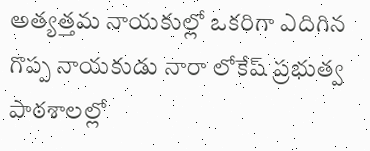అత్యత్తమ నాయకుల్లో ఒకరిగా ఎదిగిన గొప్ప నాయకుడు నారా లోకేష్ ప్రభుత్వ పాఠశాలల్లో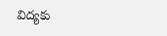విద్యకు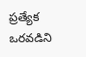ప్రత్యేక ఒరవడిని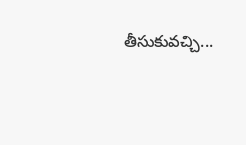తీసుకువచ్చి...